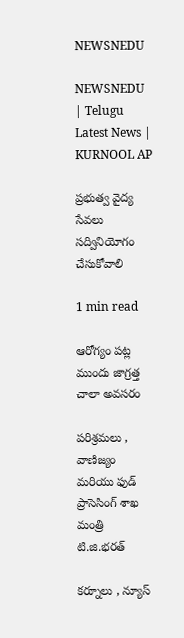NEWSNEDU

NEWSNEDU | Telugu Latest News | KURNOOL AP

ప్రభుత్వ వైద్య సేవలు సద్వినియోగం చేసుకోవాలి

1 min read

ఆరోగ్యం పట్ల ముందు జాగ్రత్త చాలా అవసరం

పరిశ్రమలు , వాణిజ్యం మరియు ఫుడ్ ప్రాసెసింగ్ శాఖ మంత్రి టి.జి.భరత్

కర్నూలు , న్యూస్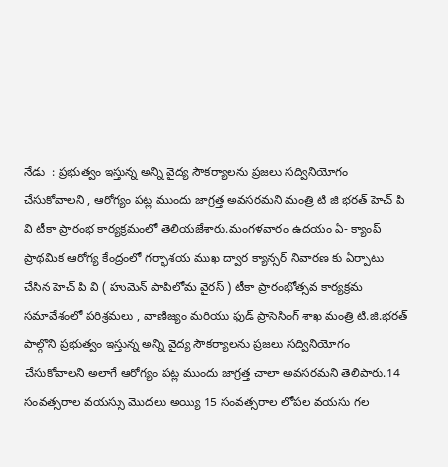నేడు  : ప్రభుత్వం ఇస్తున్న అన్ని వైద్య సౌకర్యాలను ప్రజలు సద్వినియోగం చేసుకోవాలని , ఆరోగ్యం పట్ల ముందు జాగ్రత్త అవసరమని మంత్రి టి జి భరత్ హెచ్ పి వి టీకా ప్రారంభ కార్యక్రమంలో తెలియజేశారు.మంగళవారం ఉదయం ఏ- క్యాంప్ ప్రాథమిక ఆరోగ్య కేంద్రంలో గర్భాశయ ముఖ ద్వార క్యాన్సర్ నివారణ కు ఏర్పాటు చేసిన హెచ్ పి వి ( హుమెన్ పాపిలోమ వైరస్ ) టీకా ప్రారంభోత్సవ కార్యక్రమ సమావేశంలో పరిశ్రమలు , వాణిజ్యం మరియు ఫుడ్ ప్రాసెసింగ్ శాఖ మంత్రి టి.జి.భరత్ పాల్గొని ప్రభుత్వం ఇస్తున్న అన్ని వైద్య సౌకర్యాలను ప్రజలు సద్వినియోగం చేసుకోవాలని అలాగే ఆరోగ్యం పట్ల ముందు జాగ్రత్త చాలా అవసరమని తెలిపారు.14 సంవత్సరాల వయస్సు మొదలు అయ్యి 15 సంవత్సరాల లోపల వయసు గల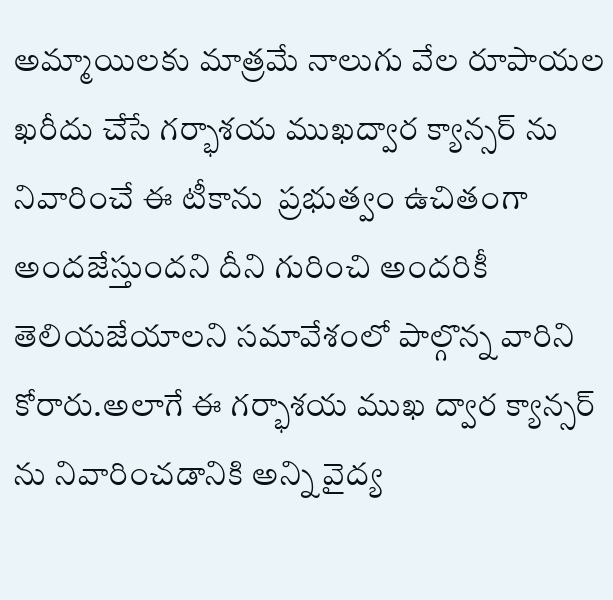అమ్మాయిలకు మాత్రమే నాలుగు వేల రూపాయల ఖరీదు చేసే గర్భాశయ ముఖద్వార క్యాన్సర్ ను నివారించే ఈ టీకాను  ప్రభుత్వం ఉచితంగా అందజేస్తుందని దీని గురించి అందరికీ తెలియజేయాలని సమావేశంలో పాల్గొన్న వారిని కోరారు.అలాగే ఈ గర్భాశయ ముఖ ద్వార క్యాన్సర్ ను నివారించడానికి అన్ని వైద్య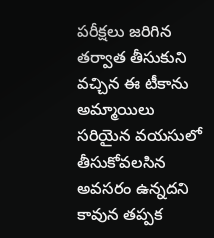పరీక్షలు జరిగిన తర్వాత తీసుకుని వచ్చిన ఈ టీకాను అమ్మాయిలు సరియైన వయసులో తీసుకోవలసిన అవసరం ఉన్నదని కావున తప్పక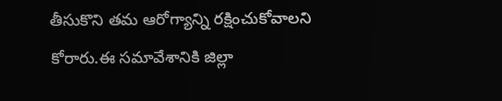తీసుకొని తమ ఆరోగ్యాన్ని రక్షించుకోవాలని కోరారు.ఈ సమావేశానికి జిల్లా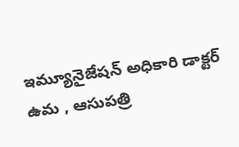ఇమ్యూనైజేషన్ అధికారి డాక్టర్ ఉమ , ఆసుపత్రి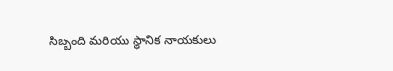సిబ్బంది మరియు స్థానిక నాయకులు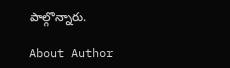పాల్గొన్నారు.

About Author